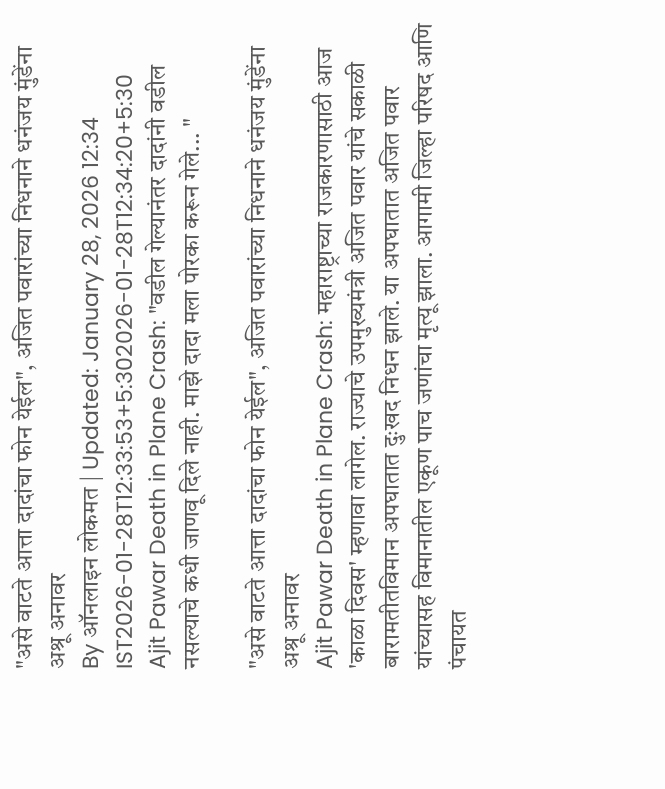"असे वाटते आत्ता दादांचा फोन येईल", अजित पवारांच्या निधनाने धनंजय मुंडेंना अश्रू अनावर
By ऑनलाइन लोकमत | Updated: January 28, 2026 12:34 IST2026-01-28T12:33:53+5:302026-01-28T12:34:20+5:30
Ajit Pawar Death in Plane Crash: "वडील गेल्यानंतर दादांनी वडील नसल्याचे कधी जाणवू दिले नाही. माझे दादा मला पोरका करून गेले... "

"असे वाटते आत्ता दादांचा फोन येईल", अजित पवारांच्या निधनाने धनंजय मुंडेंना अश्रू अनावर
Ajit Pawar Death in Plane Crash: महाराष्ट्राच्या राजकारणासाठी आज 'काळा दिवस' म्हणावा लागेल. राज्याचे उपमुख्यमंत्री अजित पवार यांचे सकाळी बारामतीतविमान अपघातात दुःखद निधन झाले. या अपघातात अजित पवार यांच्यासह विमानातील एकूण पाच जणांचा मृत्यू झाला. आगामी जिल्हा परिषद आणि पंचायत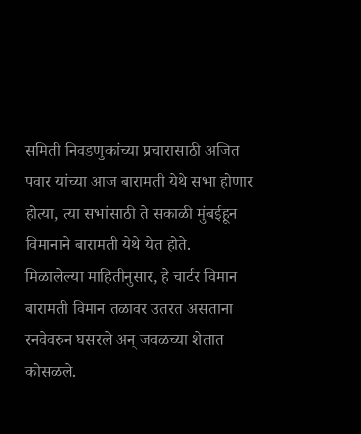समिती निवडणुकांच्या प्रचारासाठी अजित पवार यांच्या आज बारामती येथे सभा होणार होत्या, त्या सभांसाठी ते सकाळी मुंबईहून विमानाने बारामती येथे येत होते.
मिळालेल्या माहितीनुसार, हे चार्टर विमान बारामती विमान तळावर उतरत असताना रनवेवरुन घसरले अन् जवळच्या शेतात कोसळले.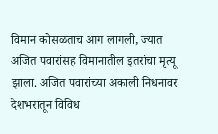विमान कोसळताच आग लागली, ज्यात अजित पवारांसह विमानातील इतरांचा मृत्यू झाला. अजित पवारांच्या अकाली निधनावर देशभरातून विविध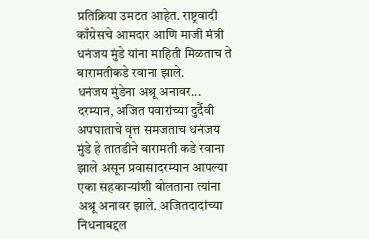प्रतिक्रिया उमटत आहेत. राष्ट्रवादी काँग्रेसचे आमदार आणि माजी मंत्री धनंजय मुंडे यांना माहिती मिळताच ते बारामतीकडे रवाना झाले.
धनंजय मुंडेना अश्रू अनावर...
दरम्यान, अजित पवारांच्या दुर्दैवी अपघाताचे वृत्त समजताच धनंजय मुंडे हे तातडीने बारामती कडे रवाना झाले असून प्रवासादरम्यान आपल्या एका सहकाऱ्यांशी बोलताना त्यांना अश्रू अनावर झाले. अजितदादांच्या निधनाबद्दल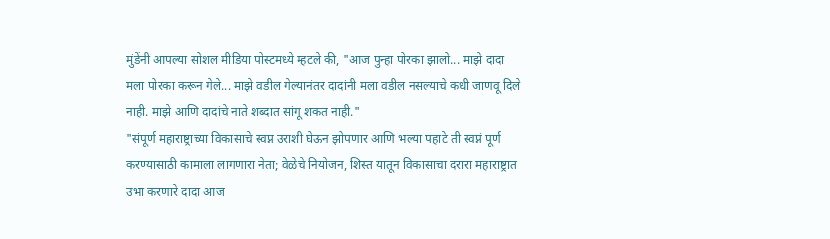मुंडेंनी आपल्या सोशल मीडिया पोस्टमध्ये म्हटले की, "आज पुन्हा पोरका झालो... माझे दादा मला पोरका करून गेले... माझे वडील गेल्यानंतर दादांनी मला वडील नसल्याचे कधी जाणवू दिले नाही. माझे आणि दादांचे नाते शब्दात सांगू शकत नाही."
"संपूर्ण महाराष्ट्राच्या विकासाचे स्वप्न उराशी घेऊन झोपणार आणि भल्या पहाटे ती स्वप्नं पूर्ण करण्यासाठी कामाला लागणारा नेता; वेळेचे नियोजन, शिस्त यातून विकासाचा दरारा महाराष्ट्रात उभा करणारे दादा आज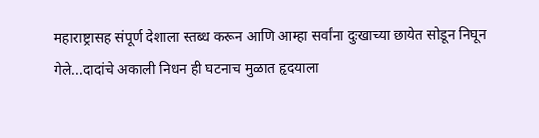महाराष्ट्रासह संपूर्ण देशाला स्तब्ध करून आणि आम्हा सर्वांना दुःखाच्या छायेत सोडून निघून गेले...दादांचे अकाली निधन ही घटनाच मुळात हृदयाला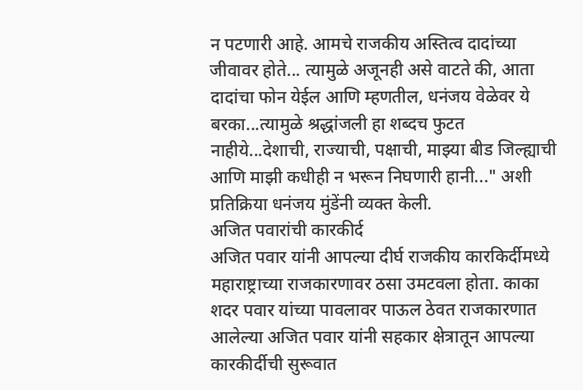न पटणारी आहे. आमचे राजकीय अस्तित्व दादांच्या जीवावर होते... त्यामुळे अजूनही असे वाटते की, आता दादांचा फोन येईल आणि म्हणतील, धनंजय वेळेवर ये बरका...त्यामुळे श्रद्धांजली हा शब्दच फुटत नाहीये...देशाची, राज्याची, पक्षाची, माझ्या बीड जिल्ह्याची आणि माझी कधीही न भरून निघणारी हानी..." अशी प्रतिक्रिया धनंजय मुंडेंनी व्यक्त केली.
अजित पवारांची कारकीर्द
अजित पवार यांनी आपल्या दीर्घ राजकीय कारकिर्दीमध्ये महाराष्ट्राच्या राजकारणावर ठसा उमटवला होता. काका शदर पवार यांच्या पावलावर पाऊल ठेवत राजकारणात आलेल्या अजित पवार यांनी सहकार क्षेत्रातून आपल्या कारकीर्दीची सुरूवात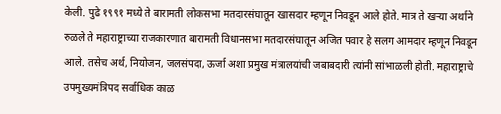केली. पुढे १९९१ मध्ये ते बारामती लोकसभा मतदारसंघातून खासदार म्हणून निवडून आले होते. मात्र ते खऱ्या अर्थाने रुळले ते महाराष्ट्राच्या राजकारणात बारामती विधानसभा मतदारसंघातून अजित पवार हे सलग आमदार म्हणून निवडून आले. तसेच अर्थ, नियोजन, जलसंपदा, ऊर्जा अशा प्रमुख मंत्रालयांची जबाबदारी त्यांनी सांभाळली होती. महाराष्ट्राचे उपमुख्यमंत्रिपद सर्वाधिक काळ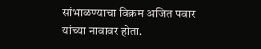सांभाळण्याचा विक्रम अजित पवार यांच्या नावावर होता.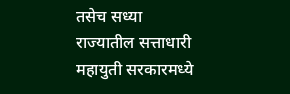तसेच सध्या राज्यातील सत्ताधारी महायुती सरकारमध्ये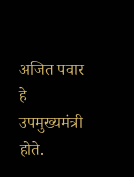अजित पवार हे उपमुख्यमंत्री होते.